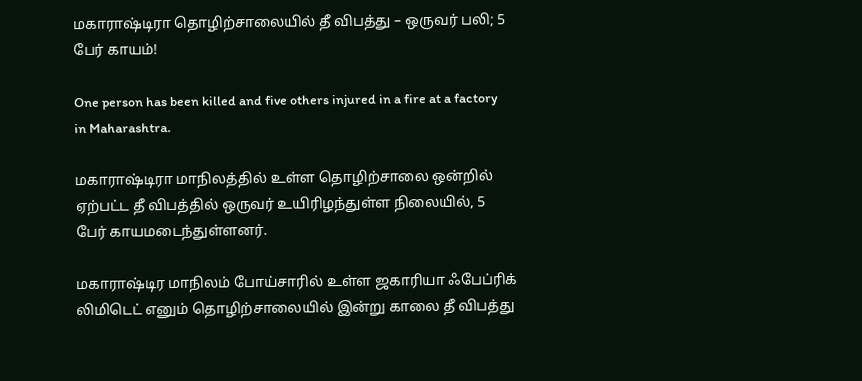மகாராஷ்டிரா தொழிற்சாலையில் தீ விபத்து – ஒருவர் பலி; 5 பேர் காயம்!

One person has been killed and five others injured in a fire at a factory in Maharashtra.

மகாராஷ்டிரா மாநிலத்தில் உள்ள தொழிற்சாலை ஒன்றில் ஏற்பட்ட தீ விபத்தில் ஒருவர் உயிரிழந்துள்ள நிலையில், 5 பேர் காயமடைந்துள்ளனர்.

மகாராஷ்டிர மாநிலம் போய்சாரில் உள்ள ஜகாரியா ஃபேப்ரிக் லிமிடெட் எனும் தொழிற்சாலையில் இன்று காலை தீ விபத்து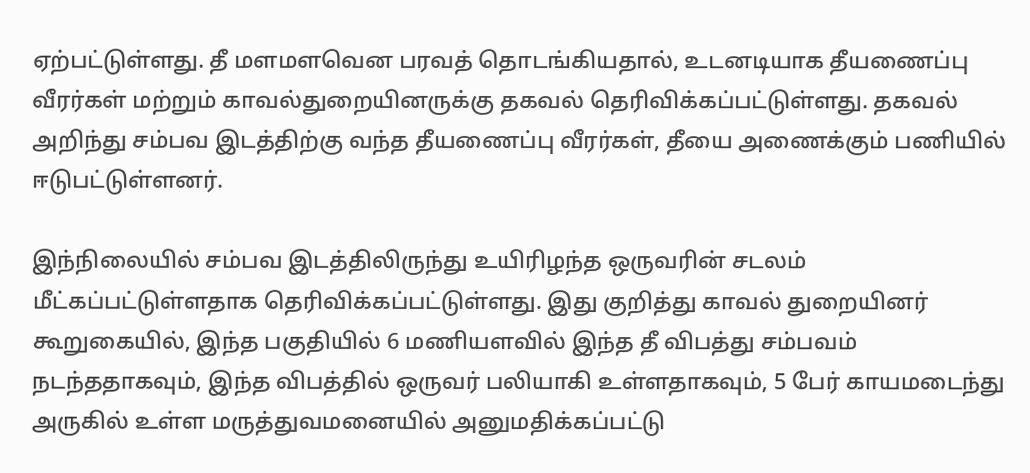ஏற்பட்டுள்ளது. தீ மளமளவென பரவத் தொடங்கியதால், உடனடியாக தீயணைப்பு வீரர்கள் மற்றும் காவல்துறையினருக்கு தகவல் தெரிவிக்கப்பட்டுள்ளது. தகவல் அறிந்து சம்பவ இடத்திற்கு வந்த தீயணைப்பு வீரர்கள், தீயை அணைக்கும் பணியில் ஈடுபட்டுள்ளனர்.

இந்நிலையில் சம்பவ இடத்திலிருந்து உயிரிழந்த ஒருவரின் சடலம் மீட்கப்பட்டுள்ளதாக தெரிவிக்கப்பட்டுள்ளது. இது குறித்து காவல் துறையினர் கூறுகையில், இந்த பகுதியில் 6 மணியளவில் இந்த தீ விபத்து சம்பவம் நடந்ததாகவும், இந்த விபத்தில் ஒருவர் பலியாகி உள்ளதாகவும், 5 பேர் காயமடைந்து அருகில் உள்ள மருத்துவமனையில் அனுமதிக்கப்பட்டு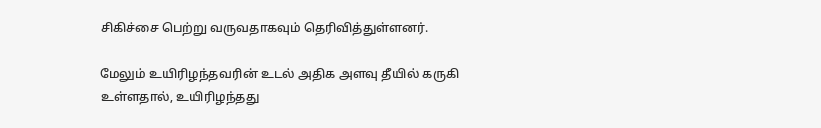சிகிச்சை பெற்று வருவதாகவும் தெரிவித்துள்ளனர்.

மேலும் உயிரிழந்தவரின் உடல் அதிக அளவு தீயில் கருகி உள்ளதால், உயிரிழந்தது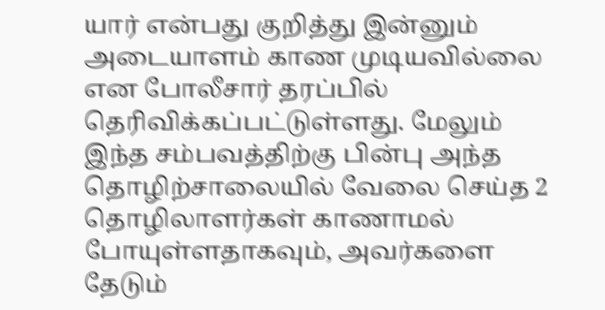யார் என்பது குறித்து இன்னும் அடையாளம் காண முடியவில்லை என போலீசார் தரப்பில் தெரிவிக்கப்பட்டுள்ளது. மேலும் இந்த சம்பவத்திற்கு பின்பு அந்த தொழிற்சாலையில் வேலை செய்த 2 தொழிலாளர்கள் காணாமல் போயுள்ளதாகவும், அவர்களை தேடும்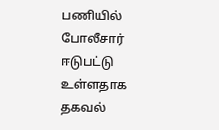பணியில் போலீசார் ஈடுபட்டு உள்ளதாக தகவல்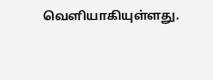வெளியாகியுள்ளது.